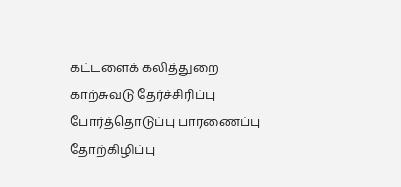கட்டளைக் கலித்துறை
காற்சுவடு தேர்ச்சிரிப்பு போர்த்தொடுப்பு பாரணைப்பு
தோற்கிழிப்பு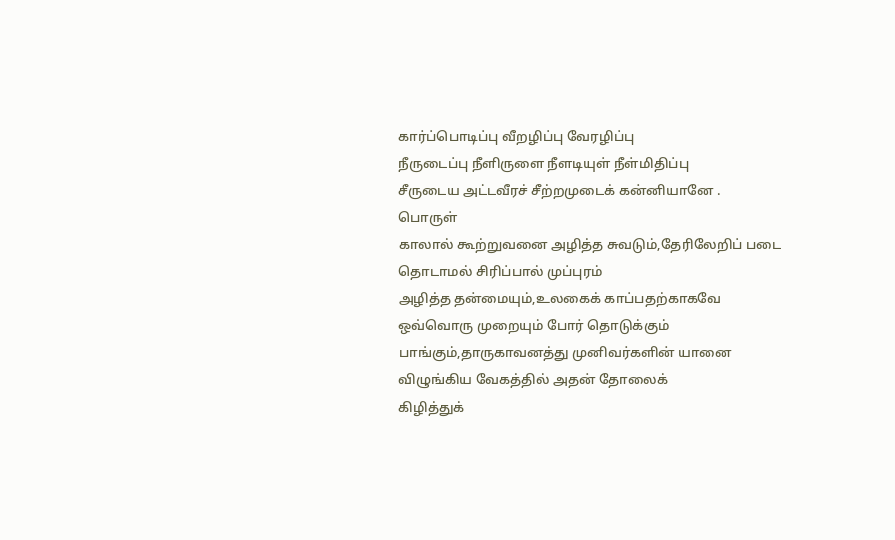கார்ப்பொடிப்பு வீறழிப்பு வேரழிப்பு
நீருடைப்பு நீளிருளை நீளடியுள் நீள்மிதிப்பு
சீருடைய அட்டவீரச் சீற்றமுடைக் கன்னியானே .
பொருள்
காலால் கூற்றுவனை அழித்த சுவடும்,தேரிலேறிப் படை தொடாமல் சிரிப்பால் முப்புரம்
அழித்த தன்மையும்,உலகைக் காப்பதற்காகவே ஒவ்வொரு முறையும் போர் தொடுக்கும்
பாங்கும்,தாருகாவனத்து முனிவர்களின் யானை விழுங்கிய வேகத்தில் அதன் தோலைக்
கிழித்துக்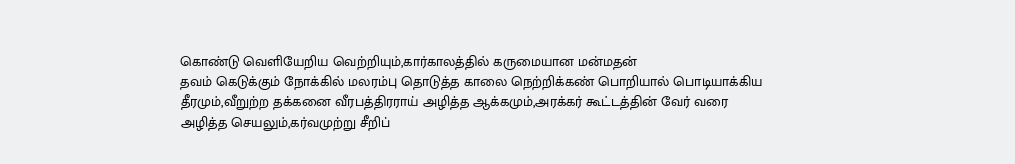கொண்டு வெளியேறிய வெற்றியும்,கார்காலத்தில் கருமையான மன்மதன்
தவம் கெடுக்கும் நோக்கில் மலரம்பு தொடுத்த காலை நெற்றிக்கண் பொறியால் பொடியாக்கிய
தீரமும்,வீறுற்ற தக்கனை வீரபத்திரராய் அழித்த ஆக்கமும்,அரக்கர் கூட்டத்தின் வேர் வரை
அழித்த செயலும்,கர்வமுற்று சீறிப்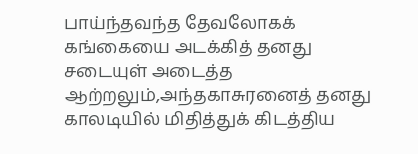பாய்ந்தவந்த தேவலோகக் கங்கையை அடக்கித் தனது
சடையுள் அடைத்த ஆற்றலும்,அந்தகாசுரனைத் தனது காலடியில் மிதித்துக் கிடத்திய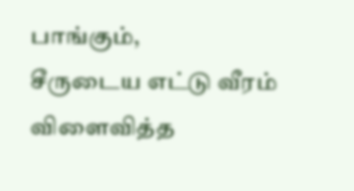பாங்கும்,
சீருடைய எட்டு வீரம் விளைவித்த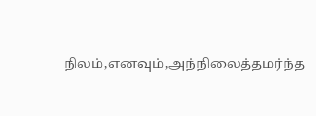நிலம்,எனவும்,அந்நிலைத்தமர்ந்த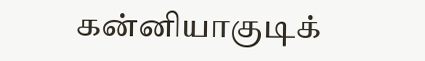கன்னியாகுடிக்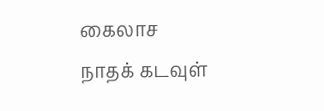கைலாச
நாதக் கடவுள்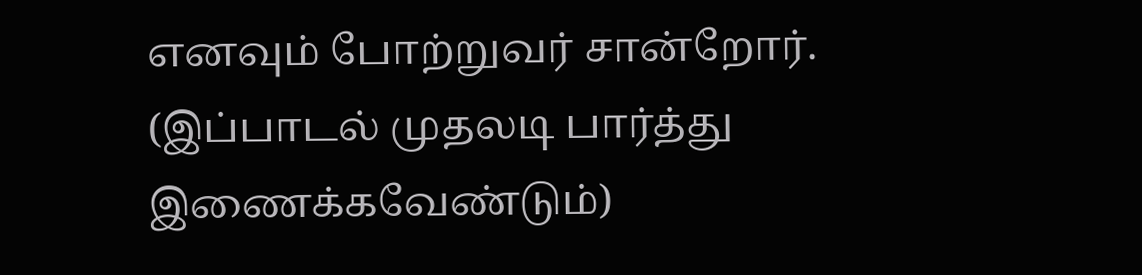எனவும் போற்றுவர் சான்றோர்.
(இப்பாடல் முதலடி பார்த்து இணைக்கவேண்டும்)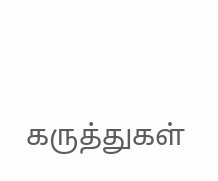கருத்துகள்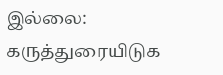இல்லை:
கருத்துரையிடுக